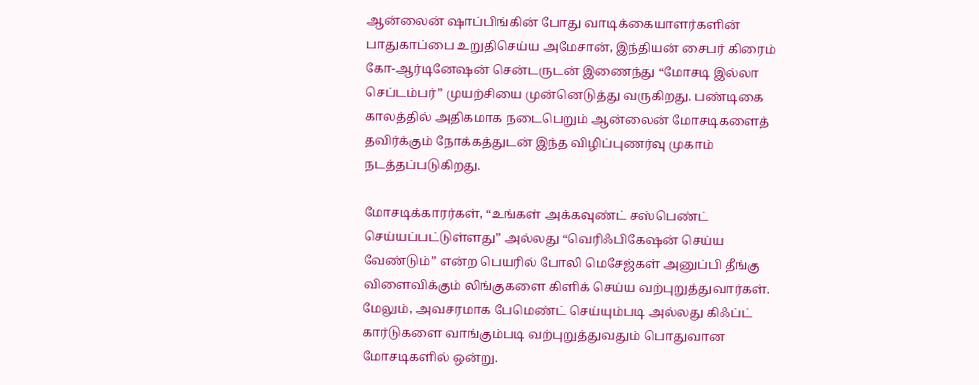ஆன்லைன் ஷாப்பிங்கின் போது வாடிக்கையாளர்களின் பாதுகாப்பை உறுதிசெய்ய அமேசான், இந்தியன் சைபர் கிரைம் கோ-ஆர்டினேஷன் சென்டருடன் இணைந்து “மோசடி இல்லா செப்டம்பர்” முயற்சியை முன்னெடுத்து வருகிறது. பண்டிகை காலத்தில் அதிகமாக நடைபெறும் ஆன்லைன் மோசடிகளைத் தவிர்க்கும் நோக்கத்துடன் இந்த விழிப்புணர்வு முகாம் நடத்தப்படுகிறது.

மோசடிக்காரர்கள், “உங்கள் அக்கவுண்ட் சஸ்பெண்ட் செய்யப்பட்டுள்ளது” அல்லது “வெரிஃபிகேஷன் செய்ய வேண்டும்” என்ற பெயரில் போலி மெசேஜ்கள் அனுப்பி தீங்கு விளைவிக்கும் லிங்குகளை கிளிக் செய்ய வற்புறுத்துவார்கள். மேலும், அவசரமாக பேமெண்ட் செய்யும்படி அல்லது கிஃப்ட் கார்டுகளை வாங்கும்படி வற்புறுத்துவதும் பொதுவான மோசடிகளில் ஒன்று.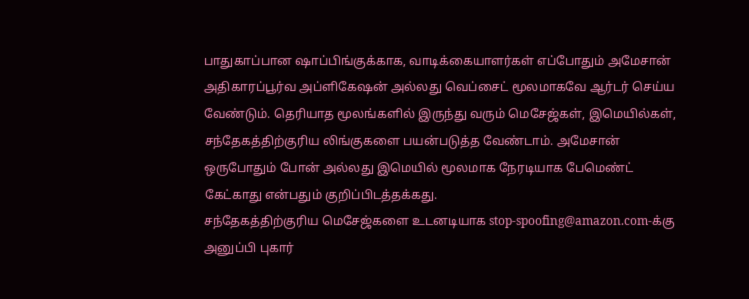பாதுகாப்பான ஷாப்பிங்குக்காக, வாடிக்கையாளர்கள் எப்போதும் அமேசான் அதிகாரப்பூர்வ அப்ளிகேஷன் அல்லது வெப்சைட் மூலமாகவே ஆர்டர் செய்ய வேண்டும். தெரியாத மூலங்களில் இருந்து வரும் மெசேஜ்கள், இமெயில்கள், சந்தேகத்திற்குரிய லிங்குகளை பயன்படுத்த வேண்டாம். அமேசான் ஒருபோதும் போன் அல்லது இமெயில் மூலமாக நேரடியாக பேமெண்ட் கேட்காது என்பதும் குறிப்பிடத்தக்கது.
சந்தேகத்திற்குரிய மெசேஜ்களை உடனடியாக stop-spoofing@amazon.com-க்கு அனுப்பி புகார்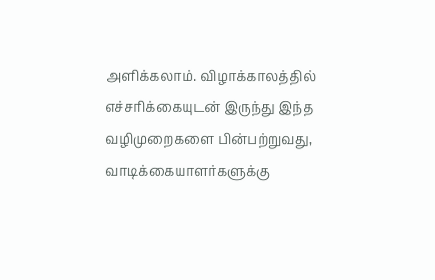அளிக்கலாம். விழாக்காலத்தில் எச்சரிக்கையுடன் இருந்து இந்த வழிமுறைகளை பின்பற்றுவது, வாடிக்கையாளர்களுக்கு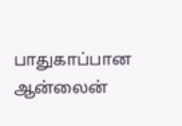பாதுகாப்பான ஆன்லைன்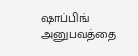ஷாப்பிங் அனுபவத்தை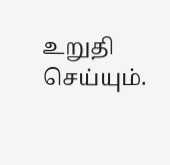உறுதி செய்யும்.